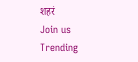शहरं
Join us
Trending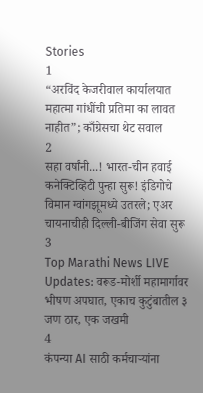Stories
1
“अरविंद केजरीवाल कार्यालयात महात्मा गांधींची प्रतिमा का लावत नाहीत”; काँग्रेसचा थेट सवाल
2
सहा वर्षांनी...! भारत-चीन हवाई कनेक्टिव्हिटी पुन्हा सुरू! इंडिगोचे विमान ग्वांगझूमध्ये उतरले; एअर चायनाचीही दिल्ली-बीजिंग सेवा सुरू
3
Top Marathi News LIVE Updates: वरूड-मोर्शी महामार्गावर भीषण अपघात, एकाच कुटुंबातील ३ जण ठार, एक जखमी
4
कंपन्या AI साठी कर्मचाऱ्यांना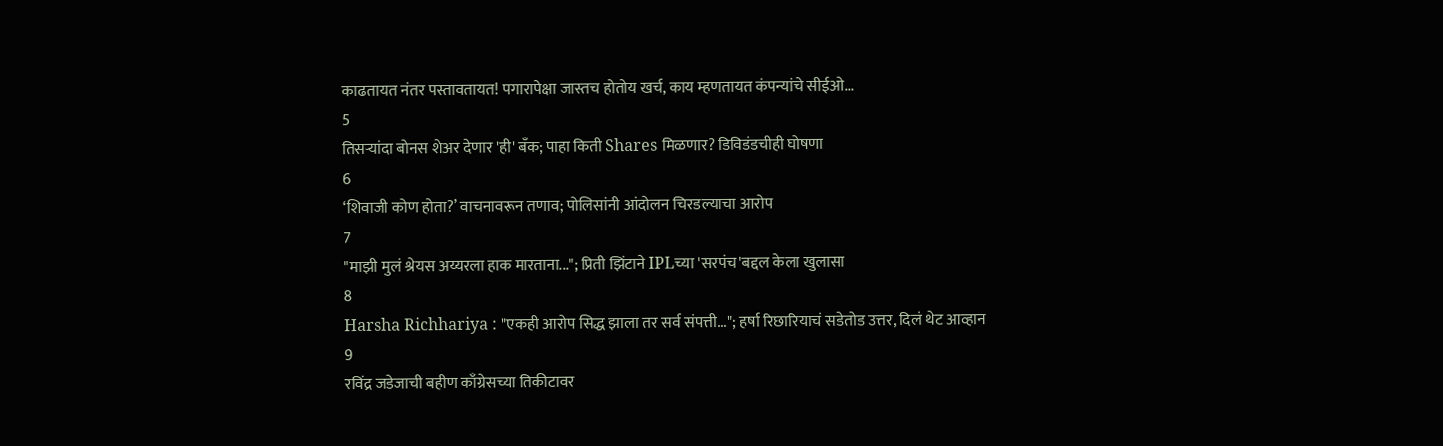काढतायत नंतर पस्तावतायत! पगारापेक्षा जास्तच होतोय खर्च, काय म्हणतायत कंपन्यांचे सीईओ...
5
तिसऱ्यांदा बोनस शेअर देणार 'ही' बँक; पाहा किती Shares मिळणार? डिविडंडचीही घोषणा
6
‘शिवाजी कोण होता?’ वाचनावरून तणाव; पोलिसांनी आंदोलन चिरडल्याचा आरोप
7
"माझी मुलं श्रेयस अय्यरला हाक मारताना..."; प्रिती झिंटाने IPLच्या 'सरपंच'बद्दल केला खुलासा
8
Harsha Richhariya : "एकही आरोप सिद्ध झाला तर सर्व संपत्ती..."; हर्षा रिछारियाचं सडेतोड उत्तर, दिलं थेट आव्हान
9
रविंद्र जडेजाची बहीण काँग्रेसच्या तिकीटावर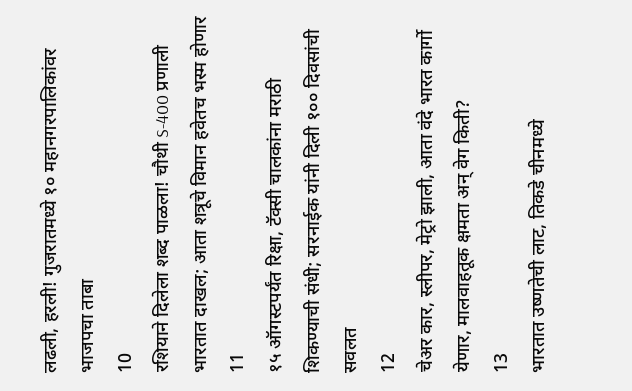लढली, हरली! गुजरातमध्ये १० महानगरपालिकांवर भाजपचा ताबा
10
रशियाने दिलेला शब्द पाळला! चौथी S-400 प्रणाली भारतात दाखल; आता शत्रूचे विमान हवेतच भस्म होणार
11
१५ ऑगस्टपर्यंत रिक्षा, टॅक्सी चालकांना मराठी शिकण्याची संधी; सरनाईक यांनी दिली १०० दिवसांची सवलत
12
चेअर कार, स्लीपर, मेट्रो झाली, आता वंदे भारत कार्गो येणार, मालवाहतूक क्षमता अन् वेग किती?
13
भारतात उष्णतेची लाट, तिकडे चीनमध्ये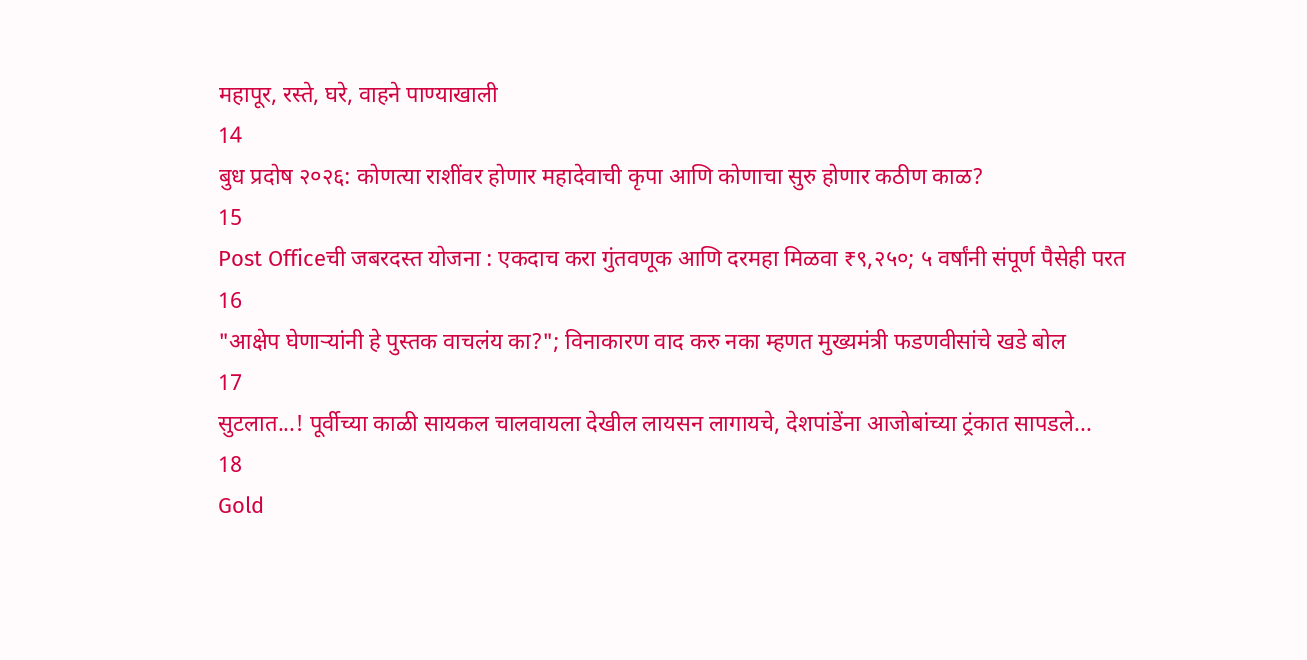महापूर, रस्ते, घरे, वाहने पाण्याखाली
14
बुध प्रदोष २०२६: कोणत्या राशींवर होणार महादेवाची कृपा आणि कोणाचा सुरु होणार कठीण काळ?
15
Post Officeची जबरदस्त योजना : एकदाच करा गुंतवणूक आणि दरमहा मिळवा ₹९,२५०; ५ वर्षांनी संपूर्ण पैसेही परत
16
"आक्षेप घेणाऱ्यांनी हे पुस्तक वाचलंय का?"; विनाकारण वाद करु नका म्हणत मुख्यमंत्री फडणवीसांचे खडे बोल
17
सुटलात...! पूर्वीच्या काळी सायकल चालवायला देखील लायसन लागायचे, देशपांडेंना आजोबांच्या ट्रंकात सापडले...
18
Gold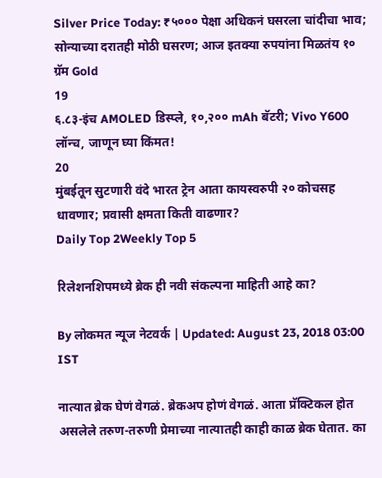Silver Price Today: ₹५००० पेक्षा अधिकनं घसरला चांदीचा भाव; सोन्याच्या दरातही मोठी घसरण; आज इतक्या रुपयांना मिळतंय १० ग्रॅम Gold
19
६.८३-इंच AMOLED डिस्प्ले, १०,२०० mAh बॅटरी; Vivo Y600 लॉन्च, जाणून घ्या किंमत!
20
मुंबईतून सुटणारी वंदे भारत ट्रेन आता कायस्वरुपी २० कोचसह धावणार; प्रवासी क्षमता किती वाढणार?
Daily Top 2Weekly Top 5

रिलेशनशिपमध्ये ब्रेक ही नवी संकल्पना माहिती आहे का?

By लोकमत न्यूज नेटवर्क | Updated: August 23, 2018 03:00 IST

नात्यात ब्रेक घेणं वेगळं. ब्रेकअप होणं वेगळं. आता प्रॅक्टिकल होत असलेले तरुण-तरुणी प्रेमाच्या नात्यातही काही काळ ब्रेक घेतात. का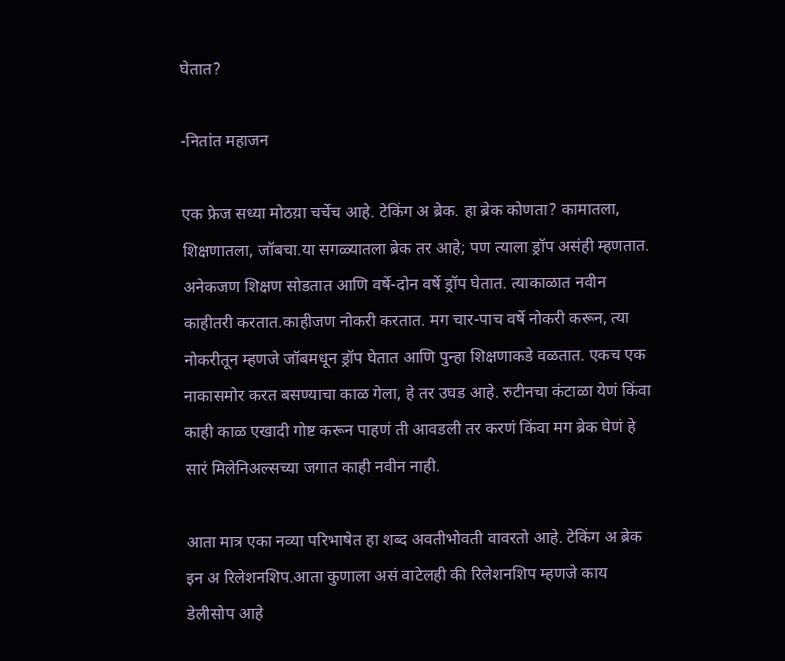घेतात?

-नितांत महाजन

एक फ्रेज सध्या मोठय़ा चर्चेच आहे. टेकिंग अ ब्रेक. हा ब्रेक कोणता? कामातला, शिक्षणातला, जॉबचा.या सगळ्यातला ब्रेक तर आहे; पण त्याला ड्रॉप असंही म्हणतात. अनेकजण शिक्षण सोडतात आणि वर्षे-दोन वर्षे ड्रॉप घेतात. त्याकाळात नवीन काहीतरी करतात.काहीजण नोकरी करतात. मग चार-पाच वर्षे नोकरी करून, त्या नोकरीतून म्हणजे जॉबमधून ड्रॉप घेतात आणि पुन्हा शिक्षणाकडे वळतात. एकच एक नाकासमोर करत बसण्याचा काळ गेला, हे तर उघड आहे. रुटीनचा कंटाळा येणं किंवा काही काळ एखादी गोष्ट करून पाहणं ती आवडली तर करणं किंवा मग ब्रेक घेणं हे सारं मिलेनिअल्सच्या जगात काही नवीन नाही.

आता मात्र एका नव्या परिभाषेत हा शब्द अवतीभोवती वावरतो आहे. टेकिंग अ ब्रेक इन अ रिलेशनशिप.आता कुणाला असं वाटेलही की रिलेशनशिप म्हणजे काय डेलीसोप आहे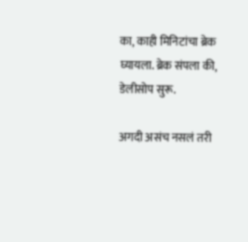का, काही मिनिटांचा ब्रेक घ्यायला. ब्रेक संपला की, डेलीसोप सुरू.

अगदी असंच नसलं तरी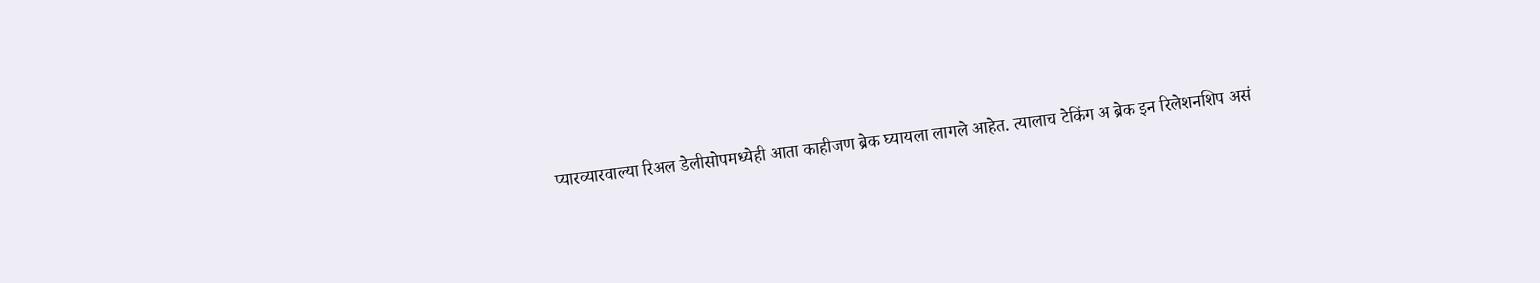प्यारव्यारवाल्या रिअल डेलीसोपमध्येही आता काहीजण ब्रेक घ्यायला लागले आहेत. त्यालाच टेकिंग अ ब्रेक इन रिलेशनशिप असं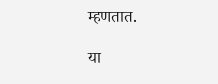म्हणतात.

या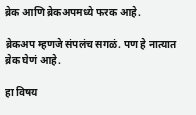ब्रेक आणि ब्रेकअपमध्ये फरक आहे.

ब्रेकअप म्हणजे संपलंच सगळं. पण हे नात्यात ब्रेक घेणं आहे.

हा विषय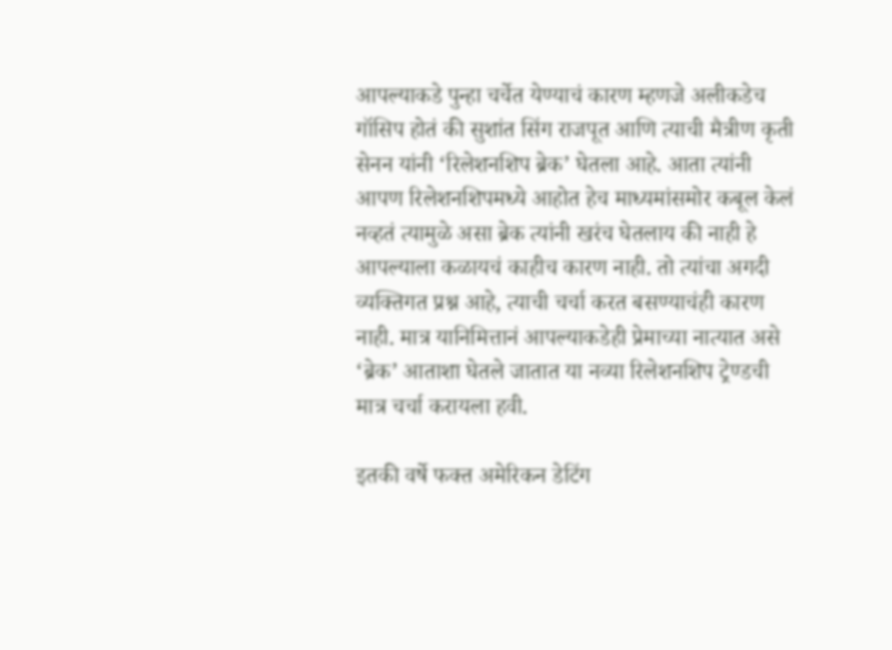आपल्याकडे पुन्हा चर्चेत येण्याचं कारण म्हणजे अलीकडेच गॉसिप होतं की सुशांत सिंग राजपूत आणि त्याची मैत्रीण कृती सेनन यांनी ‘रिलेशनशिप ब्रेक’ घेतला आहे. आता त्यांनी आपण रिलेशनशिपमध्ये आहोत हेच माध्यमांसमोर कबूल केलं नव्हतं त्यामुळे असा ब्रेक त्यांनी खरंच घेतलाय की नाही हे आपल्याला कळायचं काहीच कारण नाही. तो त्यांचा अगदी व्यक्तिगत प्रश्न आहे, त्याची चर्चा करत बसण्याचंही कारण नाही. मात्र यानिमित्तानं आपल्याकडेही प्रेमाच्या नात्यात असे ‘ब्रेक’ आताशा घेतले जातात या नव्या रिलेशनशिप ट्रेण्डची मात्र चर्चा करायला हवी.

इतकी वर्षे फक्त अमेरिकन डेटिंग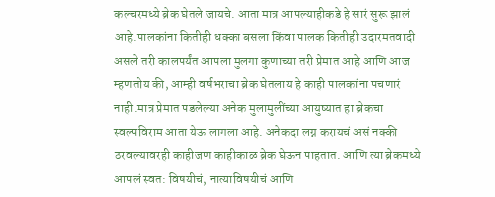कल्चरमध्ये ब्रेक घेतले जायचे. आता मात्र आपल्याहीकडे हे सारं सुरू झालं आहे.पालकांना कितीही धक्का बसला किंवा पालक कितीही उदारमतवादी असले तरी कालपर्यंत आपला मुलगा कुणाच्या तरी प्रेमात आहे आणि आज म्हणतोय की, आम्ही वर्षभराचा ब्रेक घेतलाय हे काही पालकांना पचणारं नाही.मात्र प्रेमात पडलेल्या अनेक मुलामुलींच्या आयुष्यात हा ब्रेकचा स्वल्पविराम आता येऊ लागला आहे. अनेकदा लग्न करायचं असं नक्की ठरवल्यावरही काहीजण काहीकाळ ब्रेक घेऊन पाहतात. आणि त्या ब्रेकमध्ये आपलं स्वत: विषयीचं, नात्याविषयीचं आणि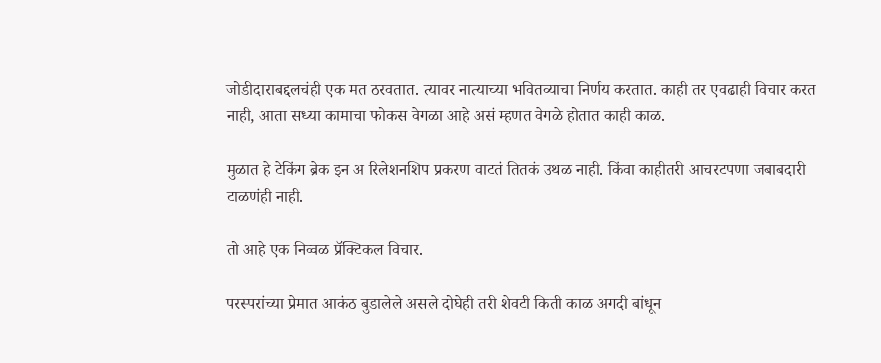जोडीदाराबद्दलचंही एक मत ठरवतात. त्यावर नात्याच्या भवितव्याचा निर्णय करतात. काही तर एवढाही विचार करत नाही, आता सध्या कामाचा फोकस वेगळा आहे असं म्हणत वेगळे होतात काही काळ.

मुळात हे टेकिंग ब्रेक इन अ रिलेशनशिप प्रकरण वाटतं तितकं उथळ नाही. किंवा काहीतरी आचरटपणा जबाबदारी टाळणंही नाही.

तो आहे एक निव्वळ प्रॅक्टिकल विचार.

परस्परांच्या प्रेमात आकंठ बुडालेले असले दोघेही तरी शेवटी किती काळ अगदी बांधून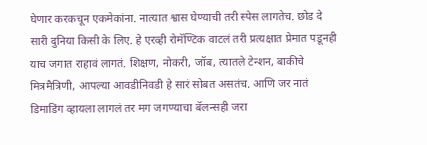घेणार करकचून एकमेकांना. नात्यात श्वास घेण्याची तरी स्पेस लागतेच. छोड दे सारी दुनिया किसी के लिए. हे एरव्ही रोमॅण्टिक वाटलं तरी प्रत्यक्षात प्रेमात पडूनही याच जगात राहावं लागतं. शिक्षण, नोकरी, जॉब, त्यातले टेन्शन, बाकीचे मित्रमैत्रिणी, आपल्या आवडीनिवडी हे सारं सोबत असतंच. आणि जर नातं डिमाडिंग व्हायला लागलं तर मग जगण्याचा बॅलन्सही जरा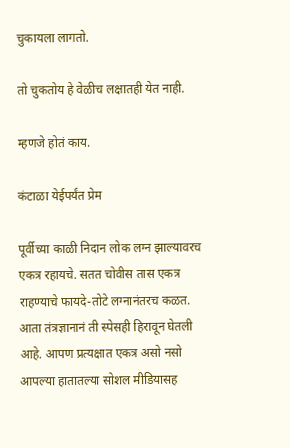चुकायला लागतो.

तो चुकतोय हे वेळीच लक्षातही येत नाही.

म्हणजे होतं काय.

कंटाळा येईपर्यंत प्रेम

पूर्वीच्या काळी निदान लोक लग्न झाल्यावरच एकत्र रहायचे. सतत चोवीस तास एकत्र राहण्याचे फायदे-तोटे लग्नानंतरच कळत. आता तंत्रज्ञानानं ती स्पेसही हिरावून घेतली आहे. आपण प्रत्यक्षात एकत्र असो नसो आपल्या हातातल्या सोशल मीडियासह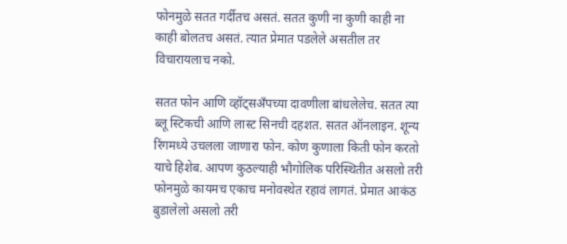फोनमुळे सतत गर्दीतच असतं. सतत कुणी ना कुणी काही ना काही बोलतच असतं. त्यात प्रेमात पडलेले असतील तर विचारायलाच नको.

सतत फोन आणि व्हॉट्सअँपच्या दावणीला बांधलेलेच. सतत त्या ब्लू स्टिकची आणि लास्ट सिनची दहशत. सतत ऑनलाइन. शून्य रिंगमध्ये उचलला जाणारा फोन. कोण कुणाला किती फोन करतो याचे हिशेब. आपण कुठल्याही भौगोलिक परिस्थितीत असलो तरी फोनमुळे कायमच एकाच मनोवस्थेत रहावं लागतं. प्रेमात आकंठ बुडालेलो असलो तरी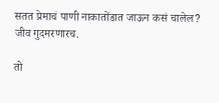सतत प्रेमाचं पाणी नाकातोंडात जाऊन कसं चालेल? जीव गुदमरणारच.

तो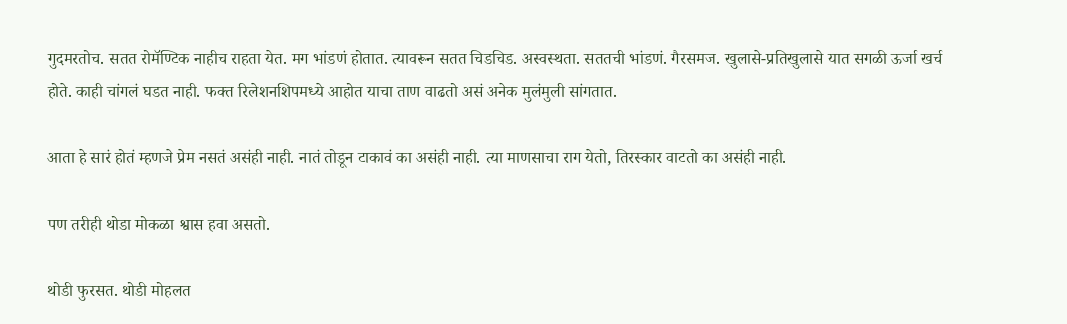गुदमरतोच. सतत रोमॅण्टिक नाहीच राहता येत. मग भांडणं होतात. त्यावरून सतत चिडचिड. अस्वस्थता. सततची भांडणं. गैरसमज. खुलासे-प्रतिखुलासे यात सगळी ऊर्जा खर्च होते. काही चांगलं घडत नाही. फक्त रिलेशनशिपमध्ये आहोत याचा ताण वाढतो असं अनेक मुलंमुली सांगतात.

आता हे सारं होतं म्हणजे प्रेम नसतं असंही नाही. नातं तोडून टाकावं का असंही नाही. त्या माणसाचा राग येतो, तिरस्कार वाटतो का असंही नाही.

पण तरीही थोडा मोकळा श्वास हवा असतो.

थोडी फुरसत. थोडी मोहलत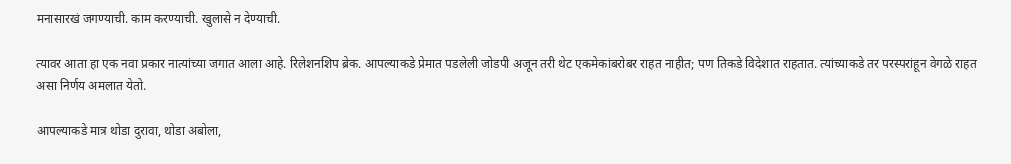मनासारखं जगण्याची. काम करण्याची. खुलासे न देण्याची.

त्यावर आता हा एक नवा प्रकार नात्यांच्या जगात आला आहे. रिलेशनशिप ब्रेक. आपल्याकडे प्रेमात पडलेली जोडपी अजून तरी थेट एकमेकांबरोबर राहत नाहीत; पण तिकडे विदेशात राहतात. त्यांच्याकडे तर परस्परांहून वेगळे राहत असा निर्णय अमलात येतो.

आपल्याकडे मात्र थोडा दुरावा, थोडा अबोला,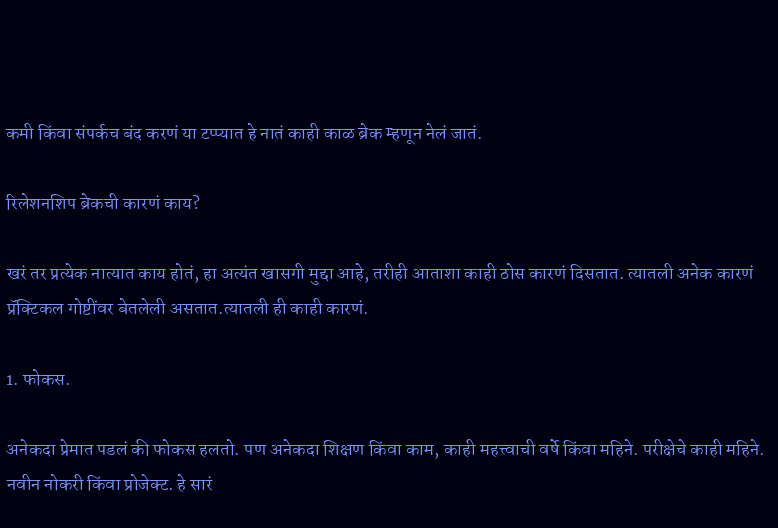कमी किंवा संपर्कच बंद करणं या टप्प्यात हे नातं काही काळ ब्रेक म्हणून नेलं जातं.

रिलेशनशिप ब्रेकची कारणं काय?

खरं तर प्रत्येक नात्यात काय होतं, हा अत्यंत खासगी मुद्दा आहे, तरीही आताशा काही ठोस कारणं दिसतात. त्यातली अनेक कारणं प्रॅक्टिकल गोष्टींवर बेतलेली असतात.त्यातली ही काही कारणं.

1. फोकस.

अनेकदा प्रेमात पडलं की फोकस हलतो. पण अनेकदा शिक्षण किंवा काम, काही महत्त्वाची वर्षे किंवा महिने. परीक्षेचे काही महिने. नवीन नोकरी किंवा प्रोजेक्ट. हे सारं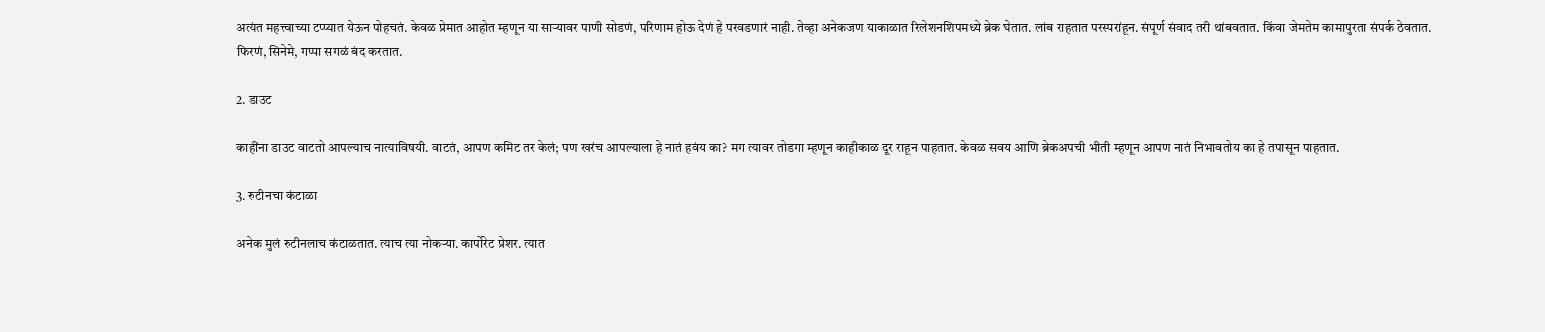अत्यंत महत्त्वाच्या टप्प्यात येऊन पोहचतं. केवळ प्रेमात आहोत म्हणून या सार्‍यावर पाणी सोडणं, परिणाम होऊ देणं हे परवडणारं नाही. तेव्हा अनेकजण याकाळात रिलेशनशिपमध्ये ब्रेक घेतात. लांब राहतात परस्परांहून. संपूर्ण संवाद तरी थांबवतात. किंवा जेमतेम कामापुरता संपर्क ठेवतात. फिरणं, सिनेमे, गप्पा सगळं बंद करतात.

2. डाउट

काहींना डाउट वाटतो आपल्याच नात्याविषयी. वाटतं, आपण कमिट तर केलं; पण खरंच आपल्याला हे नातं हवंय का? मग त्यावर तोडगा म्हणून काहीकाळ दूर राहून पाहतात. केवळ सवय आणि ब्रेकअपची भीती म्हणून आपण नातं निभावतोय का हे तपासून पाहतात.

3. रुटीनचा कंटाळा

अनेक मुलं रुटीनलाच कंटाळतात. त्याच त्या नोकर्‍या. कार्पोरेट प्रेशर. त्यात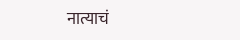नात्याचं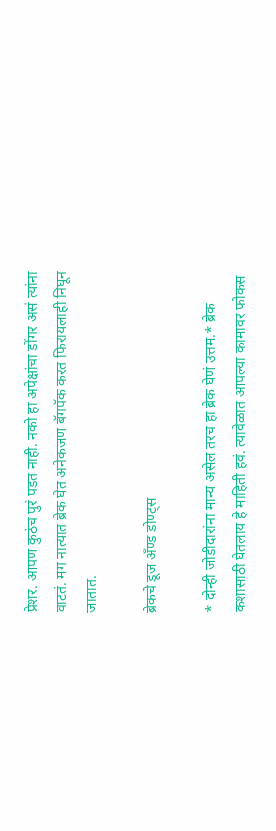प्रेशर. आपण कुठंच पुरं पडत नाही. नको हा अपेक्षांचा डोंगर असं त्यांना वाटतं. मग नात्यात ब्रेक घेत अनेकजण बॅगपॅक करत फिरायलाही निघून जातात.

ब्रेकचे डूज अँण्ड डोण्ट्स

* दोन्ही जोडीदारांना मान्य असेल तरच हा ब्रेक घेणं उत्तम.* ब्रेक कशासाठी घेतलाय हे माहिती हवं. त्यावेळात आपल्या कामावर फोकस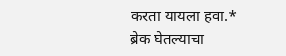करता यायला हवा.* ब्रेक घेतल्याचा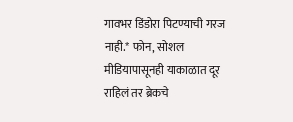गावभर डिंडोरा पिटण्याची गरज नाही.* फोन, सोशल मीडियापासूनही याकाळात दूर राहिलं तर ब्रेकचे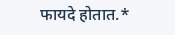फायदे होतात.*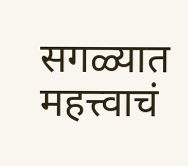सगळ्यात महत्त्वाचं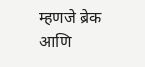म्हणजे ब्रेक आणि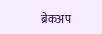ब्रेकअप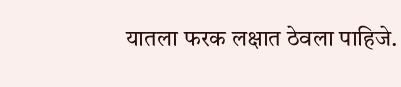यातला फरक लक्षात ठेवला पाहिजे.